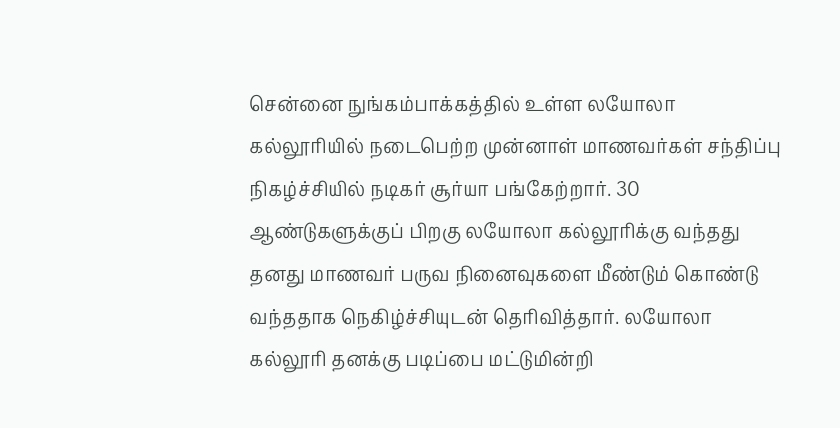சென்னை நுங்கம்பாக்கத்தில் உள்ள லயோலா கல்லூரியில் நடைபெற்ற முன்னாள் மாணவர்கள் சந்திப்பு நிகழ்ச்சியில் நடிகர் சூர்யா பங்கேற்றார். 30 ஆண்டுகளுக்குப் பிறகு லயோலா கல்லூரிக்கு வந்தது தனது மாணவர் பருவ நினைவுகளை மீண்டும் கொண்டு வந்ததாக நெகிழ்ச்சியுடன் தெரிவித்தார். லயோலா கல்லூரி தனக்கு படிப்பை மட்டுமின்றி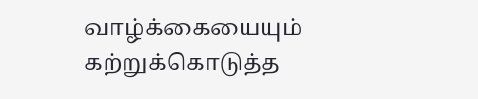வாழ்க்கையையும் கற்றுக்கொடுத்த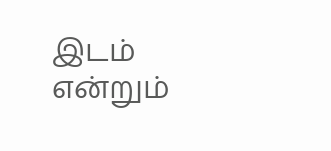இடம் என்றும்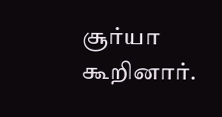சூர்யா கூறினார்.